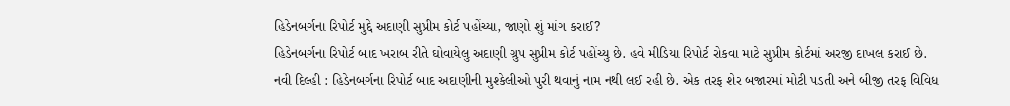હિડેનબર્ગના રિપોર્ટ મુદ્દે અદાણી સુપ્રીમ કોર્ટ પહોંચ્યા, જાણો શું માંગ કરાઈ?
હિડેનબર્ગના રિપોર્ટ બાદ ખરાબ રીતે ઘોવાયેલુ અદાણી ગ્રુપ સુપ્રીમ કોર્ટ પહોંચ્યુ છે. હવે મીડિયા રિપોર્ટ રોકવા માટે સુપ્રીમ કોર્ટમાં અરજી દાખલ કરાઈ છે.
નવી દિલ્હી : હિડેનબર્ગના રિપોર્ટ બાદ અદાણીની મુશ્કેલીઓ પુરી થવાનું નામ નથી લઈ રહી છે. એક તરફ શેર બજારમાં મોટી પડતી અને બીજી તરફ વિવિધ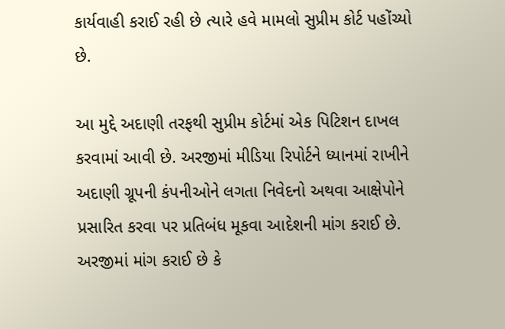કાર્યવાહી કરાઈ રહી છે ત્યારે હવે મામલો સુપ્રીમ કોર્ટ પહોંચ્યો છે.

આ મુદ્દે અદાણી તરફથી સુપ્રીમ કોર્ટમાં એક પિટિશન દાખલ કરવામાં આવી છે. અરજીમાં મીડિયા રિપોર્ટને ધ્યાનમાં રાખીને અદાણી ગ્રૂપની કંપનીઓને લગતા નિવેદનો અથવા આક્ષેપોને પ્રસારિત કરવા પર પ્રતિબંધ મૂકવા આદેશની માંગ કરાઈ છે. અરજીમાં માંગ કરાઈ છે કે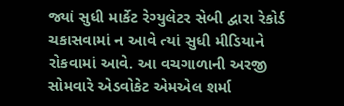જ્યાં સુધી માર્કેટ રેગ્યુલેટર સેબી દ્વારા રેકોર્ડ ચકાસવામાં ન આવે ત્યાં સુધી મીડિયાને રોકવામાં આવે. આ વચગાળાની અરજી સોમવારે એડવોકેટ એમએલ શર્મા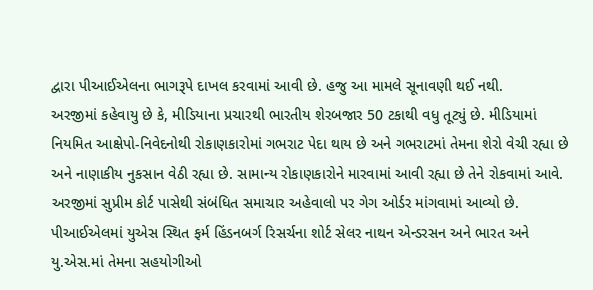દ્વારા પીઆઈએલના ભાગરૂપે દાખલ કરવામાં આવી છે. હજુ આ મામલે સૂનાવણી થઈ નથી.
અરજીમાં કહેવાયુ છે કે, મીડિયાના પ્રચારથી ભારતીય શેરબજાર 50 ટકાથી વધુ તૂટ્યું છે. મીડિયામાં નિયમિત આક્ષેપો-નિવેદનોથી રોકાણકારોમાં ગભરાટ પેદા થાય છે અને ગભરાટમાં તેમના શેરો વેચી રહ્યા છે અને નાણાકીય નુકસાન વેઠી રહ્યા છે. સામાન્ય રોકાણકારોને મારવામાં આવી રહ્યા છે તેને રોકવામાં આવે.
અરજીમાં સુપ્રીમ કોર્ટ પાસેથી સંબંધિત સમાચાર અહેવાલો પર ગેગ ઓર્ડર માંગવામાં આવ્યો છે. પીઆઈએલમાં યુએસ સ્થિત ફર્મ હિંડનબર્ગ રિસર્ચના શોર્ટ સેલર નાથન એન્ડરસન અને ભારત અને યુ.એસ.માં તેમના સહયોગીઓ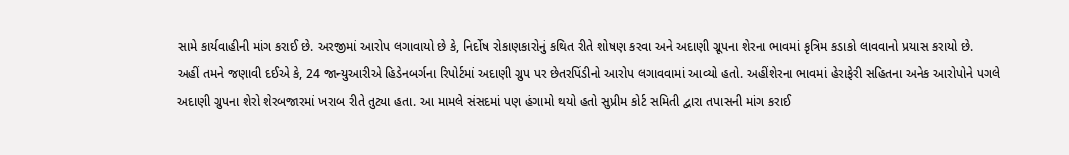સામે કાર્યવાહીની માંગ કરાઈ છે. અરજીમાં આરોપ લગાવાયો છે કે, નિર્દોષ રોકાણકારોનું કથિત રીતે શોષણ કરવા અને અદાણી ગ્રૂપના શેરના ભાવમાં કૃત્રિમ કડાકો લાવવાનો પ્રયાસ કરાયો છે.
અહીં તમને જણાવી દઈએ કે, 24 જાન્યુઆરીએ હિડેનબર્ગના રિપોર્ટમાં અદાણી ગ્રુપ પર છેતરપિંડીનો આરોપ લગાવવામાં આવ્યો હતો. અહીંશેરના ભાવમાં હેરાફેરી સહિતના અનેક આરોપોને પગલે અદાણી ગ્રુપના શેરો શેરબજારમાં ખરાબ રીતે તુટ્યા હતા. આ મામલે સંસદમાં પણ હંગામો થયો હતો સુપ્રીમ કોર્ટ સમિતી દ્વારા તપાસની માંગ કરાઈ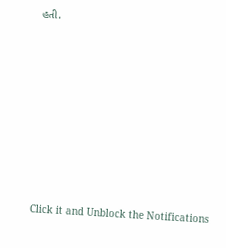હતી.












Click it and Unblock the Notifications